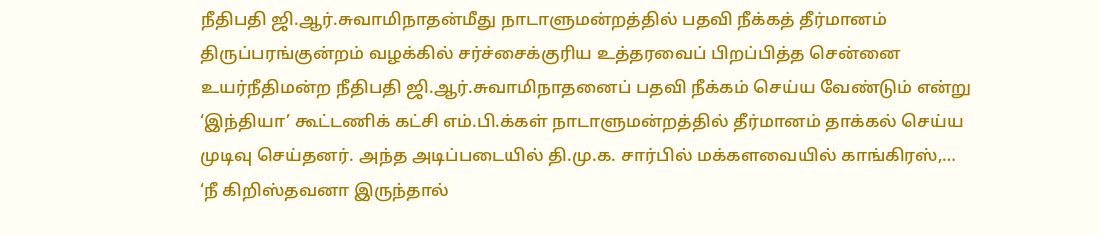நீதிபதி ஜி.ஆர்.சுவாமிநாதன்மீது நாடாளுமன்றத்தில் பதவி நீக்கத் தீர்மானம்
திருப்பரங்குன்றம் வழக்கில் சர்ச்சைக்குரிய உத்தரவைப் பிறப்பித்த சென்னை உயர்நீதிமன்ற நீதிபதி ஜி.ஆர்.சுவாமிநாதனைப் பதவி நீக்கம் செய்ய வேண்டும் என்று ‘இந்தியா’ கூட்டணிக் கட்சி எம்.பி.க்கள் நாடாளுமன்றத்தில் தீர்மானம் தாக்கல் செய்ய முடிவு செய்தனர். அந்த அடிப்படையில் தி.மு.க. சார்பில் மக்களவையில் காங்கிரஸ்,…
‘நீ கிறிஸ்தவனா இருந்தால்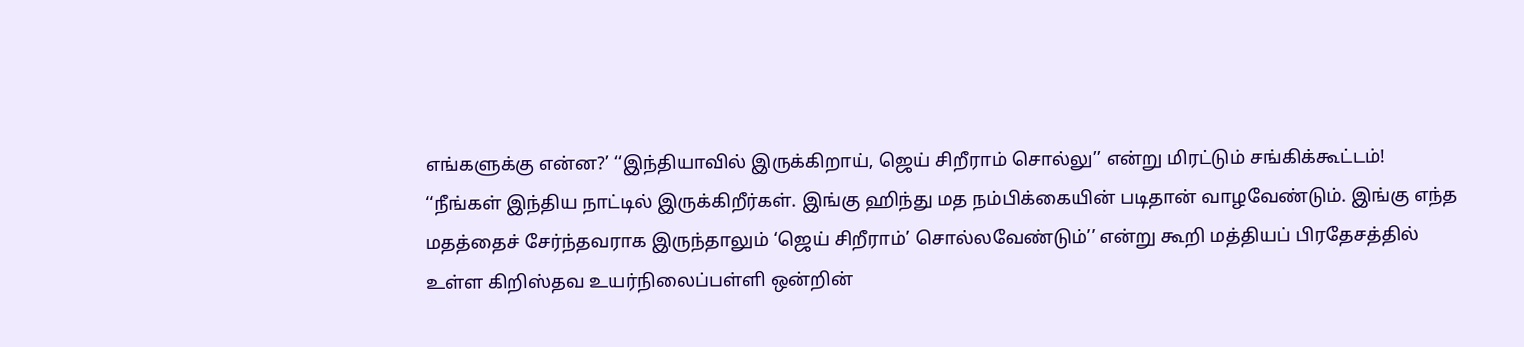எங்களுக்கு என்ன?’ ‘‘இந்தியாவில் இருக்கிறாய், ஜெய் சிறீராம் சொல்லு’’ என்று மிரட்டும் சங்கிக்கூட்டம்!
‘‘நீங்கள் இந்திய நாட்டில் இருக்கிறீர்கள். இங்கு ஹிந்து மத நம்பிக்கையின் படிதான் வாழவேண்டும். இங்கு எந்த மதத்தைச் சேர்ந்தவராக இருந்தாலும் ‘ஜெய் சிறீராம்’ சொல்லவேண்டும்’’ என்று கூறி மத்தியப் பிரதேசத்தில் உள்ள கிறிஸ்தவ உயர்நிலைப்பள்ளி ஒன்றின்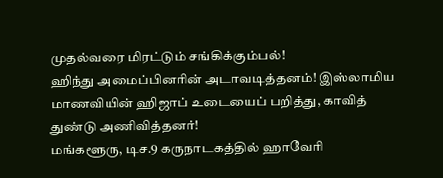முதல்வரை மிரட்டும் சங்கிக்கும்பல்!
ஹிந்து அமைப்பினரின் அடாவடித்தனம்! இஸ்லாமிய மாணவியின் ஹிஜாப் உடையைப் பறித்து, காவித் துண்டு அணிவித்தனர்!
மங்களூரு, டிச.9 கருநாடகத்தில் ஹாவேரி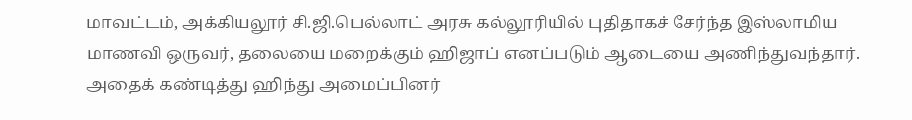மாவட்டம், அக்கியலூர் சி.ஜி.பெல்லாட் அரசு கல்லூரியில் புதிதாகச் சேர்ந்த இஸ்லாமிய மாணவி ஒருவர், தலையை மறைக்கும் ஹிஜாப் எனப்படும் ஆடையை அணிந்துவந்தார். அதைக் கண்டித்து ஹிந்து அமைப்பினர்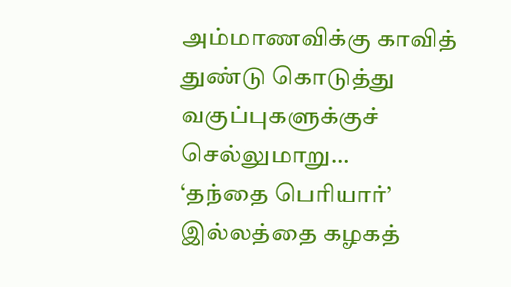அம்மாணவிக்கு காவித் துண்டு கொடுத்து வகுப்புகளுக்குச் செல்லுமாறு…
‘தந்தை பெரியார்’ இல்லத்தை கழகத்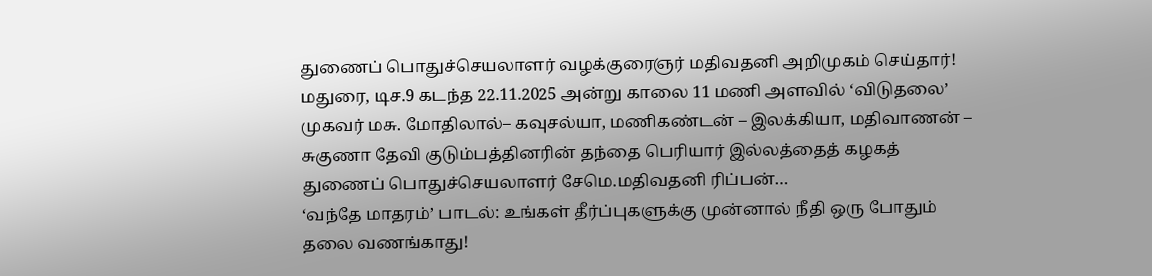துணைப் பொதுச்செயலாளர் வழக்குரைஞர் மதிவதனி அறிமுகம் செய்தார்!
மதுரை, டிச.9 கடந்த 22.11.2025 அன்று காலை 11 மணி அளவில் ‘விடுதலை’ முகவர் மசு. மோதிலால்– கவுசல்யா, மணிகண்டன் – இலக்கியா, மதிவாணன் – சுகுணா தேவி குடும்பத்தினரின் தந்தை பெரியார் இல்லத்தைத் கழகத் துணைப் பொதுச்செயலாளர் சேமெ.மதிவதனி ரிப்பன்…
‘வந்தே மாதரம்’ பாடல்: உங்கள் தீர்ப்புகளுக்கு முன்னால் நீதி ஒரு போதும் தலை வணங்காது!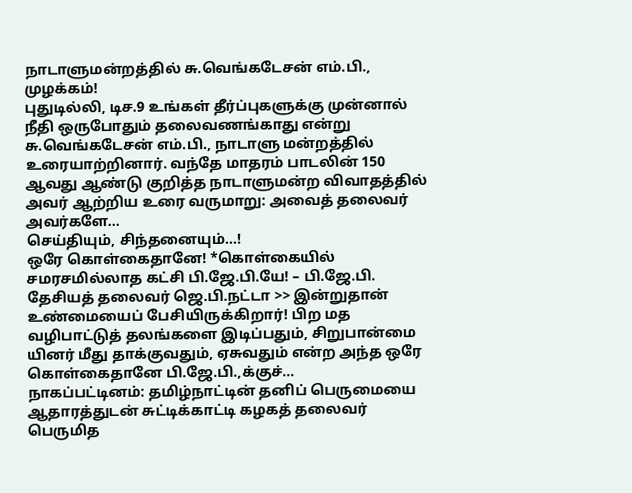நாடாளுமன்றத்தில் சு.வெங்கடேசன் எம்.பி., முழக்கம்!
புதுடில்லி, டிச.9 உங்கள் தீர்ப்புகளுக்கு முன்னால் நீதி ஒருபோதும் தலைவணங்காது என்று சு.வெங்கடேசன் எம்.பி., நாடாளு மன்றத்தில் உரையாற்றினார். வந்தே மாதரம் பாடலின் 150 ஆவது ஆண்டு குறித்த நாடாளுமன்ற விவாதத்தில் அவர் ஆற்றிய உரை வருமாறு: அவைத் தலைவர் அவர்களே…
செய்தியும், சிந்தனையும்…!
ஒரே கொள்கைதானே! *கொள்கையில் சமரசமில்லாத கட்சி பி.ஜே.பி.யே! – பி.ஜே.பி. தேசியத் தலைவர் ஜெ.பி.நட்டா >> இன்றுதான் உண்மையைப் பேசியிருக்கிறார்! பிற மத வழிபாட்டுத் தலங்களை இடிப்பதும், சிறுபான்மை யினர் மீது தாக்குவதும், ஏசுவதும் என்ற அந்த ஒரே கொள்கைதானே பி.ஜே.பி.,க்குச்…
நாகப்பட்டினம்: தமிழ்நாட்டின் தனிப் பெருமையை ஆதாரத்துடன் சுட்டிக்காட்டி கழகத் தலைவர் பெருமித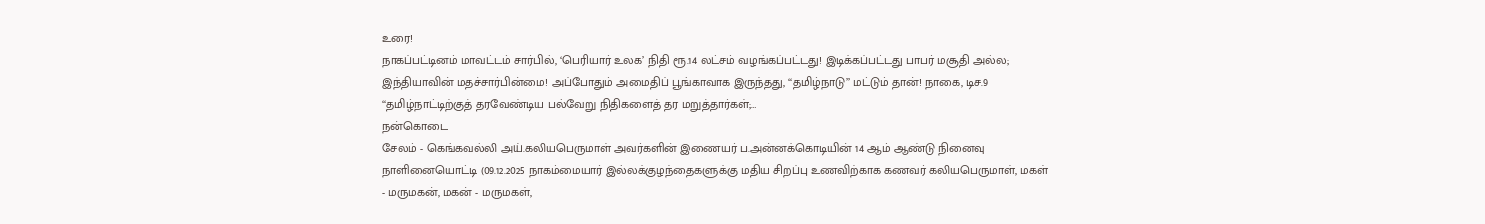உரை!
நாகப்பட்டினம் மாவட்டம் சார்பில், ‘பெரியார் உலக’ நிதி ரூ.14 லட்சம் வழங்கப்பட்டது! இடிக்கப்பட்டது பாபர் மசூதி அல்ல; இந்தியாவின் மதச்சார்பின்மை! அப்போதும் அமைதிப் பூங்காவாக இருந்தது, ‘‘தமிழ்நாடு’’ மட்டும் தான்! நாகை, டிச.9 ‘‘தமிழ்நாட்டிற்குத் தரவேண்டிய பல்வேறு நிதிகளைத் தர மறுத்தார்கள்;…
நன்கொடை
சேலம் - கெங்கவல்லி அய்.கலியபெருமாள் அவர்களின் இணையர் ப.அன்னக்கொடியின் 14 ஆம் ஆண்டு நினைவு நாளினையொட்டி (09.12.2025 நாகம்மையார் இல்லக்குழந்தைகளுக்கு மதிய சிறப்பு உணவிற்காக கணவர் கலியபெருமாள், மகள் - மருமகன், மகன் - மருமகள்,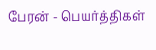பேரன் - பெயர்த்திகள்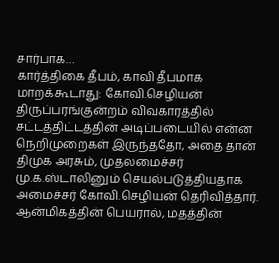சார்பாக…
கார்த்திகை தீபம், காவி தீபமாக மாறக்கூடாது: கோவி.செழியன்
திருப்பரங்குன்றம் விவகாரத்தில் சட்டத்திட்டத்தின் அடிப்படையில் என்ன நெறிமுறைகள் இருந்ததோ, அதை தான் திமுக அரசும், முதலமைச்சர் மு.க.ஸ்டாலினும் செயல்படுத்தியதாக அமைச்சர் கோவி.செழியன் தெரிவித்தார். ஆன்மிகத்தின் பெயரால், மதத்தின்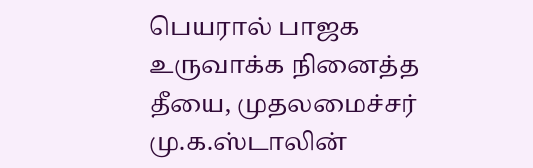பெயரால் பாஜக உருவாக்க நினைத்த தீயை, முதலமைச்சர் மு.க.ஸ்டாலின்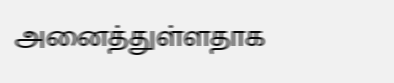அனைத்துள்ளதாக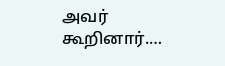அவர் கூறினார்.…